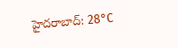హైదరాబాద్: 28°C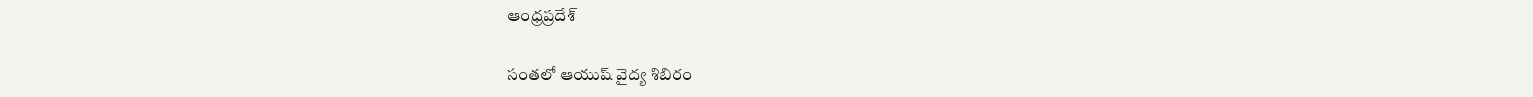ఆంధ్రప్రదేశ్

సంతలో ఆయుష్ వైద్య శిబిరం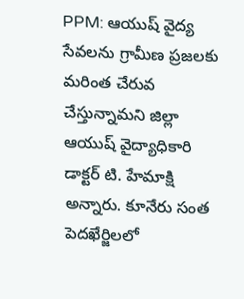PPM: ఆయుష్ వైద్య సేవలను గ్రామీణ ప్రజలకు మరింత చేరువ చేస్తున్నామని జిల్లా ఆయుష్ వైద్యాధికారి డాక్టర్ టి. హేమాక్షి అన్నారు. కూనేరు సంత పెదఖేర్జిలలో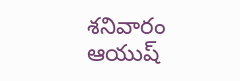శనివారం ఆయుష్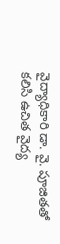వైద్యాధికారి డా. వై. పూజితతో కలిసి ఉచిత వైద్య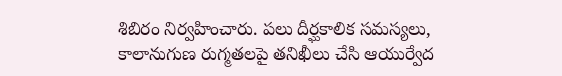శిబిరం నిర్వహించారు. పలు దీర్ఘకాలిక సమస్యలు, కాలానుగుణ రుగ్మతలపై తనిఖీలు చేసి ఆయుర్వేద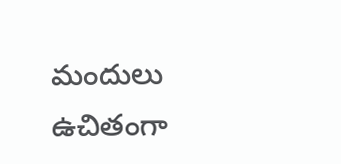మందులు ఉచితంగా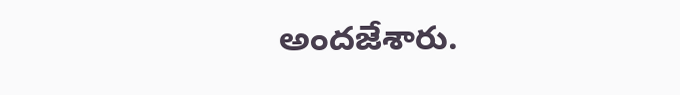అందజేశారు.